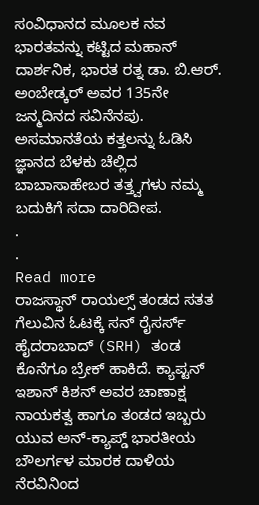ಸಂವಿಧಾನದ ಮೂಲಕ ನವ ಭಾರತವನ್ನು ಕಟ್ಟಿದ ಮಹಾನ್ ದಾರ್ಶನಿಕ, ಭಾರತ ರತ್ನ ಡಾ. ಬಿ.ಆರ್. ಅಂಬೇಡ್ಕರ್ ಅವರ 135ನೇ ಜನ್ಮದಿನದ ಸವಿನೆನಪು. ಅಸಮಾನತೆಯ ಕತ್ತಲನ್ನು ಓಡಿಸಿ ಜ್ಞಾನದ ಬೆಳಕು ಚೆಲ್ಲಿದ ಬಾಬಾಸಾಹೇಬರ ತತ್ತ್ವಗಳು ನಮ್ಮ ಬದುಕಿಗೆ ಸದಾ ದಾರಿದೀಪ.
.
.
Read more
ರಾಜಸ್ಥಾನ್ ರಾಯಲ್ಸ್ ತಂಡದ ಸತತ ಗೆಲುವಿನ ಓಟಕ್ಕೆ ಸನ್ ರೈಸರ್ಸ್ ಹೈದರಾಬಾದ್ (SRH) ತಂಡ ಕೊನೆಗೂ ಬ್ರೇಕ್ ಹಾಕಿದೆ. ಕ್ಯಾಪ್ಟನ್ ಇಶಾನ್ ಕಿಶನ್ ಅವರ ಚಾಣಾಕ್ಷ ನಾಯಕತ್ವ ಹಾಗೂ ತಂಡದ ಇಬ್ಬರು ಯುವ ಅನ್-ಕ್ಯಾಪ್ಡ್ ಭಾರತೀಯ ಬೌಲರ್ಗಳ ಮಾರಕ ದಾಳಿಯ ನೆರವಿನಿಂದ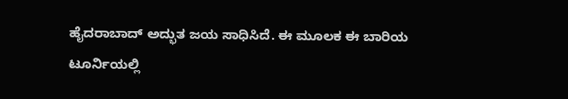ಹೈದರಾಬಾದ್ ಅದ್ಭುತ ಜಯ ಸಾಧಿಸಿದೆ. ಈ ಮೂಲಕ ಈ ಬಾರಿಯ ಟೂರ್ನಿಯಲ್ಲಿ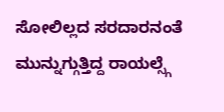ಸೋಲಿಲ್ಲದ ಸರದಾರನಂತೆ ಮುನ್ನುಗ್ಗುತ್ತಿದ್ದ ರಾಯಲ್ಸ್ಗೆ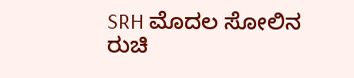SRH ಮೊದಲ ಸೋಲಿನ ರುಚಿ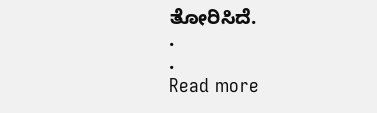ತೋರಿಸಿದೆ.
.
.
Read more